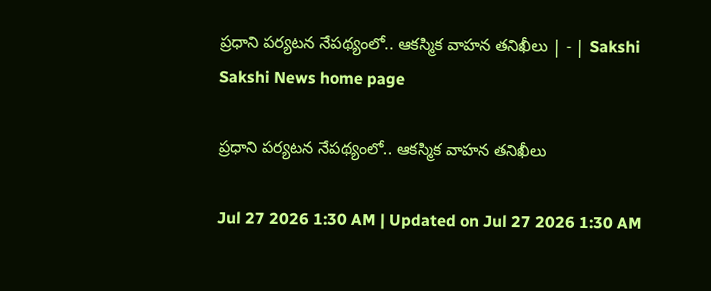ప్రధాని పర్యటన నేపథ్యంలో.. ఆకస్మిక వాహన తనిఖీలు | - | Sakshi
Sakshi News home page

ప్రధాని పర్యటన నేపథ్యంలో.. ఆకస్మిక వాహన తనిఖీలు

Jul 27 2026 1:30 AM | Updated on Jul 27 2026 1:30 AM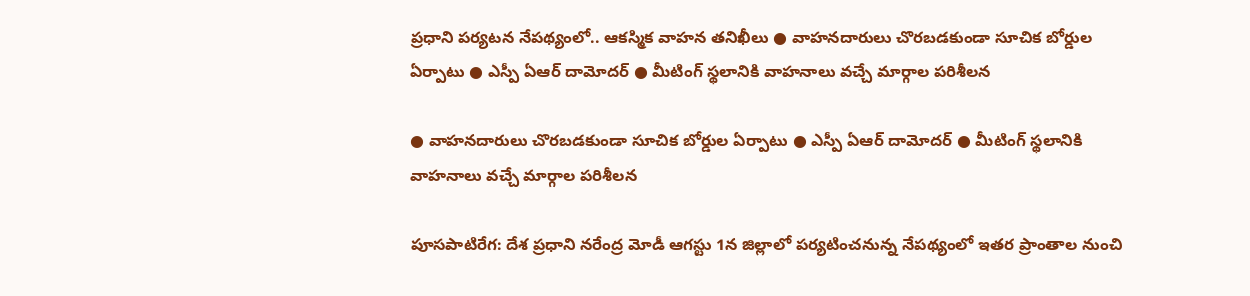ప్రధాని పర్యటన నేపథ్యంలో.. ఆకస్మిక వాహన తనిఖీలు ● వాహనదారులు చొరబడకుండా సూచిక బోర్డుల ఏర్పాటు ● ఎస్పీ ఏఆర్‌ దామోదర్‌ ● మీటింగ్‌ స్థలానికి వాహనాలు వచ్చే మార్గాల పరిశీలన

● వాహనదారులు చొరబడకుండా సూచిక బోర్డుల ఏర్పాటు ● ఎస్పీ ఏఆర్‌ దామోదర్‌ ● మీటింగ్‌ స్థలానికి వాహనాలు వచ్చే మార్గాల పరిశీలన

పూసపాటిరేగ: దేశ ప్రధాని నరేంద్ర మోడీ ఆగస్టు 1న జిల్లాలో పర్యటించనున్న నేపథ్యంలో ఇతర ప్రాంతాల నుంచి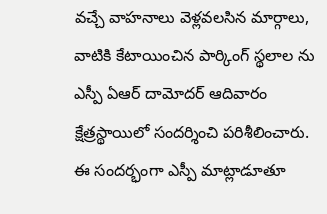వచ్చే వాహనాలు వెళ్లవలసిన మార్గాలు, వాటికి కేటాయించిన పార్కింగ్‌ స్థలాల ను ఎస్పీ ఏఆర్‌ దామోదర్‌ ఆదివారం క్షేత్రస్థాయిలో సందర్శించి పరిశీలించారు. ఈ సందర్భంగా ఎస్పీ మాట్లాడూతూ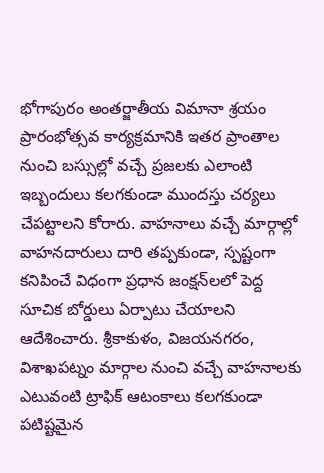భోగాపురం అంతర్జాతీయ విమానా శ్రయం ప్రారంభోత్సవ కార్యక్రమానికి ఇతర ప్రాంతాల నుంచి బస్సుల్లో వచ్చే ప్రజలకు ఎలాంటి ఇబ్బందులు కలగకుండా ముందస్తు చర్యలు చేపట్టాలని కోరారు. వాహనాలు వచ్చే మార్గాల్లో వాహనదారులు దారి తప్పకుండా, స్పష్టంగా కనిపించే విధంగా ప్రధాన జంక్షన్‌లలో పెద్ద సూచిక బోర్డులు ఏర్పాటు చేయాలని ఆదేశించారు. శ్రీకాకుళం, విజయనగరం, విశాఖపట్నం మార్గాల నుంచి వచ్చే వాహనాలకు ఎటువంటి ట్రాఫిక్‌ ఆటంకాలు కలగకుండా పటిష్టమైన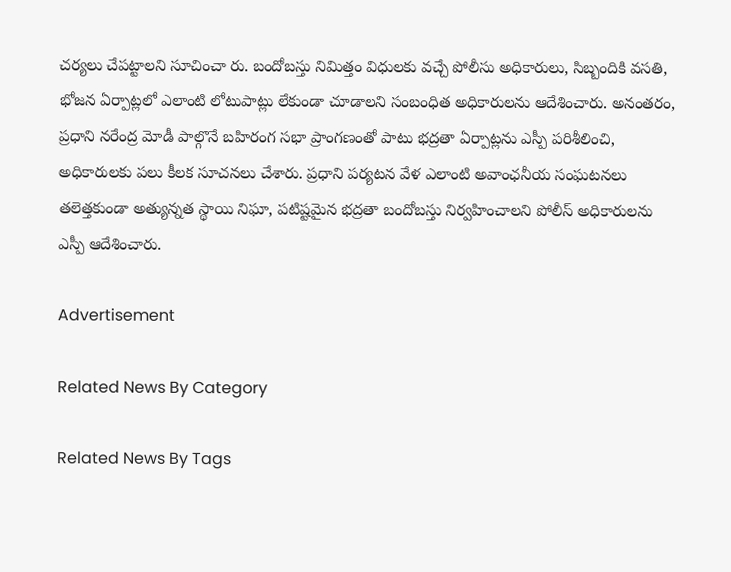చర్యలు చేపట్టాలని సూచించా రు. బందోబస్తు నిమిత్తం విధులకు వచ్చే పోలీసు అధికారులు, సిబ్బందికి వసతి, భోజన ఏర్పాట్లలో ఎలాంటి లోటుపాట్లు లేకుండా చూడాలని సంబంధిత అధికారులను ఆదేశించారు. అనంతరం, ప్రధాని నరేంద్ర మోడీ పాల్గొనే బహిరంగ సభా ప్రాంగణంతో పాటు భద్రతా ఏర్పాట్లను ఎస్పీ పరిశీలించి, అధికారులకు పలు కీలక సూచనలు చేశారు. ప్రధాని పర్యటన వేళ ఎలాంటి అవాంఛనీయ సంఘటనలు తలెత్తకుండా అత్యున్నత స్థాయి నిఘా, పటిష్టమైన భద్రతా బందోబస్తు నిర్వహించాలని పోలీస్‌ అధికారులను ఎస్పీ ఆదేశించారు.

Advertisement

Related News By Category

Related News By Tags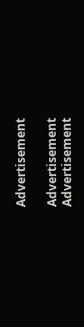Advertisement

Advertisement
Advertisement